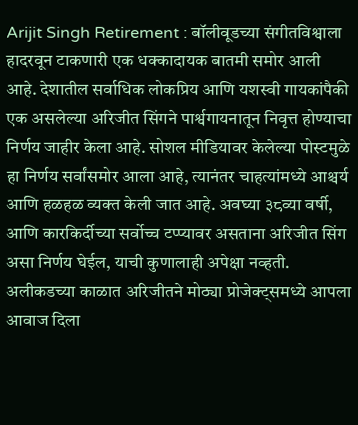Arijit Singh Retirement : बॉलीवूडच्या संगीतविश्वाला हादरवून टाकणारी एक धक्कादायक बातमी समोर आली आहे. देशातील सर्वाधिक लोकप्रिय आणि यशस्वी गायकांपैकी एक असलेल्या अरिजीत सिंगने पार्श्वगायनातून निवृत्त होण्याचा निर्णय जाहीर केला आहे. सोशल मीडियावर केलेल्या पोस्टमुळे हा निर्णय सर्वांसमोर आला आहे, त्यानंतर चाहत्यांमध्ये आश्चर्य आणि हळहळ व्यक्त केली जात आहे. अवघ्या ३८व्या वर्षी, आणि कारकिर्दीच्या सर्वोच्च टप्प्यावर असताना अरिजीत सिंग असा निर्णय घेईल, याची कुणालाही अपेक्षा नव्हती.
अलीकडच्या काळात अरिजीतने मोठ्या प्रोजेक्ट्समध्ये आपला आवाज दिला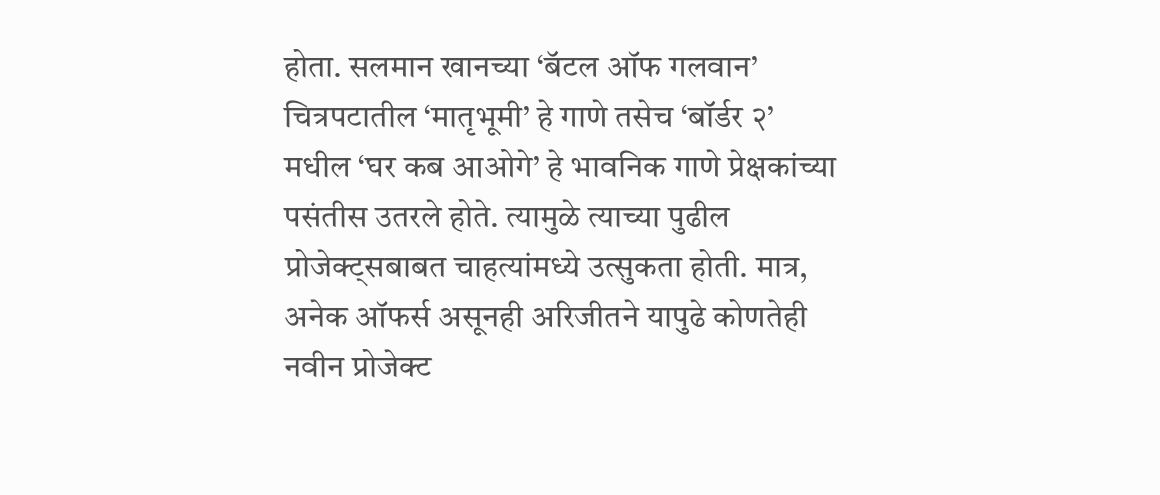होता. सलमान खानच्या ‘बॅटल ऑफ गलवान’ चित्रपटातील ‘मातृभूमी’ हे गाणे तसेच ‘बॉर्डर २’ मधील ‘घर कब आओगे’ हे भावनिक गाणे प्रेक्षकांच्या पसंतीस उतरले होते. त्यामुळे त्याच्या पुढील प्रोजेक्ट्सबाबत चाहत्यांमध्ये उत्सुकता होती. मात्र, अनेक ऑफर्स असूनही अरिजीतने यापुढे कोणतेही नवीन प्रोजेक्ट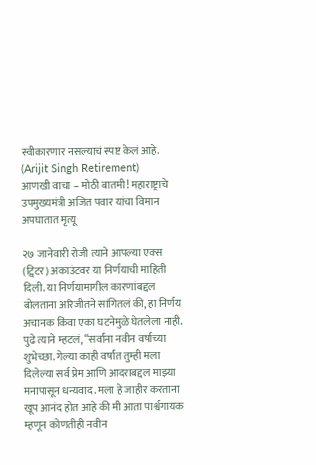स्वीकारणार नसल्याचं स्पष्ट केलं आहे. (Arijit Singh Retirement)
आणखी वाचा – मोठी बातमी! महाराष्ट्राचे उपमुख्यमंत्री अजित पवार यांचा विमान अपघातात मृत्यू

२७ जानेवारी रोजी त्याने आपल्या एक्स (ट्विटर) अकाउंटवर या निर्णयाची माहिती दिली. या निर्णयामागील कारणांबद्दल बोलताना अरिजीतने सांगितलं की, हा निर्णय अचानक किंवा एका घटनेमुळे घेतलेला नाही. पुढे त्याने म्हटलं, “सर्वांना नवीन वर्षाच्या शुभेच्छा. गेल्या काही वर्षांत तुम्ही मला दिलेल्या सर्व प्रेम आणि आदराबद्दल माझ्या मनापासून धन्यवाद. मला हे जाहीर करताना खूप आनंद होत आहे की मी आता पार्श्वगायक म्हणून कोणतीही नवीन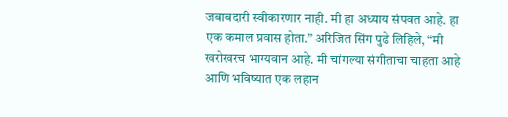जबाबदारी स्वीकारणार नाही. मी हा अध्याय संपवत आहे. हा एक कमाल प्रवास होता.” अरिजित सिंग पुढे लिहिले, “मी खरोखरच भाग्यवान आहे. मी चांगल्या संगीताचा चाहता आहे आणि भविष्यात एक लहान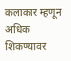कलाकार म्हणून अधिक शिकण्यावर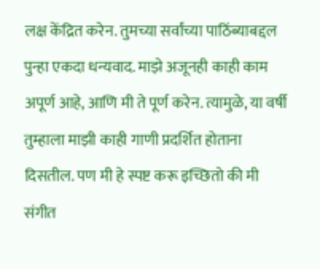लक्ष केंद्रित करेन. तुमच्या सर्वांच्या पाठिंब्याबद्दल पुन्हा एकदा धन्यवाद. माझे अजूनही काही काम अपूर्ण आहे, आणि मी ते पूर्ण करेन. त्यामुळे, या वर्षी तुम्हाला माझी काही गाणी प्रदर्शित होताना दिसतील. पण मी हे स्पष्ट करू इच्छितो की मी संगीत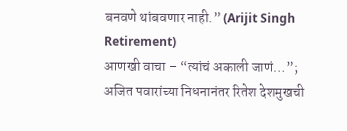बनवणे थांबवणार नाही.” (Arijit Singh Retirement)
आणखी वाचा – “त्यांचं अकाली जाणं…”; अजित पवारांच्या निधनानंतर रितेश देशमुखची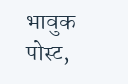भावुक पोस्ट,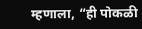म्हणाला, “ही पोकळी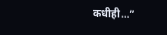कधीही…”